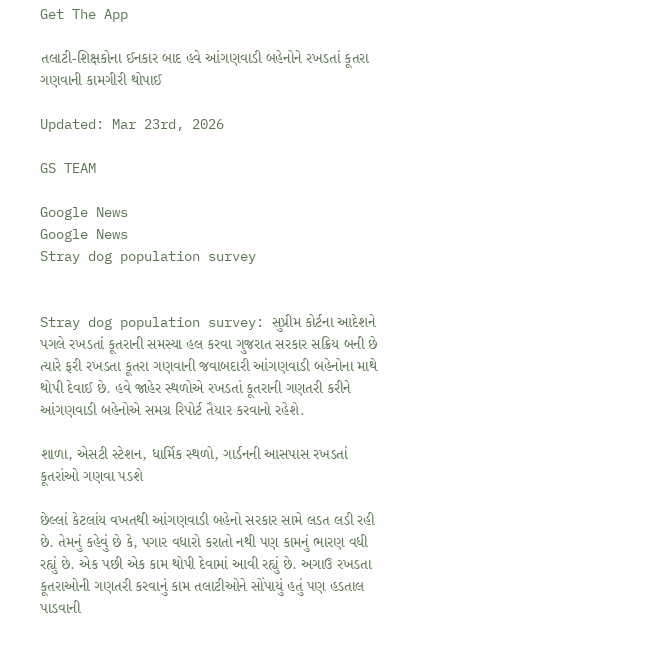Get The App

તલાટી-શિક્ષકોના ઈનકાર બાદ હવે આંગણવાડી બહેનોને રખડતાં કૂતરા ગણવાની કામગીરી થોપાઈ

Updated: Mar 23rd, 2026

GS TEAM

Google News
Google News
Stray dog population survey


Stray dog population survey: સુપ્રીમ કોર્ટના આદેશને પગલે રખડતાં કૂતરાની સમસ્યા હલ કરવા ગુજરાત સરકાર સક્રિય બની છે ત્યારે ફરી રખડતા કૂતરા ગણવાની જવાબદારી આંગણવાડી બહેનોના માથે થોપી દેવાઈ છે. હવે જાહેર સ્થળોએ રખડતાં કૂતરાની ગણતરી કરીને આંગણવાડી બહેનોએ સમગ્ર રિપોર્ટ તૈયાર કરવાનો રહેશે.

શાળા, એસટી સ્ટેશન, ધાર્મિક સ્થળો, ગાર્ડનની આસપાસ રખડતાં કૂતરાંઓ ગણવા પડશે

છેલ્લાં કેટલાંય વખતથી આંગણવાડી બહેનો સરકાર સામે લડત લડી રહી છે. તેમનું કહેવું છે કે, પગાર વધારો કરાતો નથી પણ કામનું ભારણ વધી રહ્યું છે. એક પછી એક કામ થોપી દેવામાં આવી રહ્યું છે. અગાઉ રખડતા કૂતરાઓની ગણતરી કરવાનું કામ તલાટીઓને સોંપાયું હતું પણ હડતાલ પાડવાની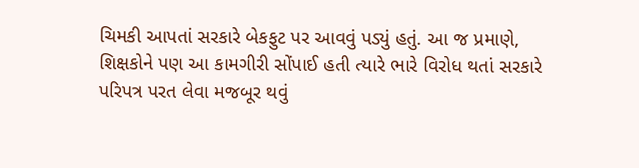ચિમકી આપતાં સરકારે બેકફુટ પર આવવું પડ્યું હતું. આ જ પ્રમાણે, શિક્ષકોને પણ આ કામગીરી સોંપાઈ હતી ત્યારે ભારે વિરોધ થતાં સરકારે પરિપત્ર પરત લેવા મજબૂર થવું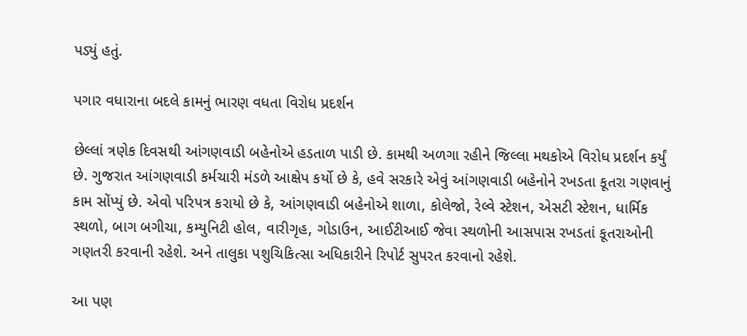પડ્યું હતું.

પગાર વધારાના બદલે કામનું ભારણ વધતા વિરોધ પ્રદર્શન

છેલ્લાં ત્રણેક દિવસથી આંગણવાડી બહેનોએ હડતાળ પાડી છે. કામથી અળગા રહીને જિલ્લા મથકોએ વિરોધ પ્રદર્શન કર્યું છે. ગુજરાત આંગણવાડી કર્મચારી મંડળે આક્ષેપ કર્યો છે કે, હવે સરકારે એવું આંગણવાડી બહેનોને રખડતા કૂતરા ગણવાનું કામ સોંપ્યું છે. એવો પરિપત્ર કરાયો છે કે, આંગણવાડી બહેનોએ શાળા, કોલેજો, રેલ્વે સ્ટેશન, એસટી સ્ટેશન, ધાર્મિક સ્થળો, બાગ બગીચા, કમ્યુનિટી હોલ, વારીગૃહ, ગોડાઉન, આઈટીઆઈ જેવા સ્થળોની આસપાસ રખડતાં કૂતરાઓની ગણતરી કરવાની રહેશે. અને તાલુકા પશુચિકિત્સા અધિકારીને રિપોર્ટ સુપરત કરવાનો રહેશે.

આ પણ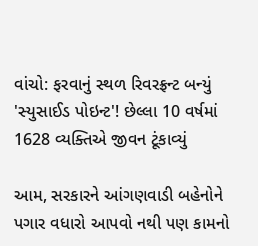વાંચો: ફરવાનું સ્થળ રિવરફ્રન્ટ બન્યું 'સ્યુસાઈડ પોઇન્ટ'! છેલ્લા 10 વર્ષમાં 1628 વ્યક્તિએ જીવન ટૂંકાવ્યું

આમ, સરકારને આંગણવાડી બહેનોને પગાર વધારો આપવો નથી પણ કામનો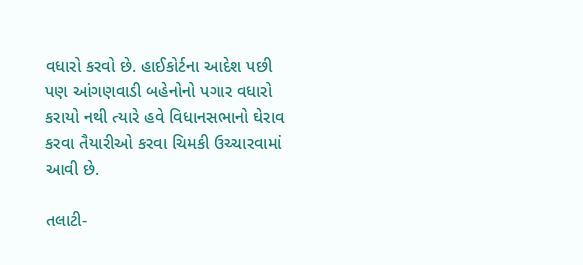વધારો કરવો છે. હાઈકોર્ટના આદેશ પછી પણ આંગણવાડી બહેનોનો પગાર વધારો કરાયો નથી ત્યારે હવે વિધાનસભાનો ઘેરાવ કરવા તૈયારીઓ કરવા ચિમકી ઉચ્ચારવામાં આવી છે.

તલાટી-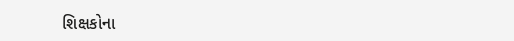શિક્ષકોના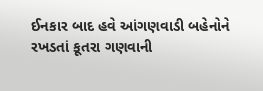ઈનકાર બાદ હવે આંગણવાડી બહેનોને રખડતાં કૂતરા ગણવાની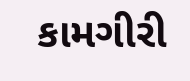કામગીરી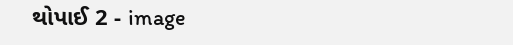થોપાઈ 2 - image